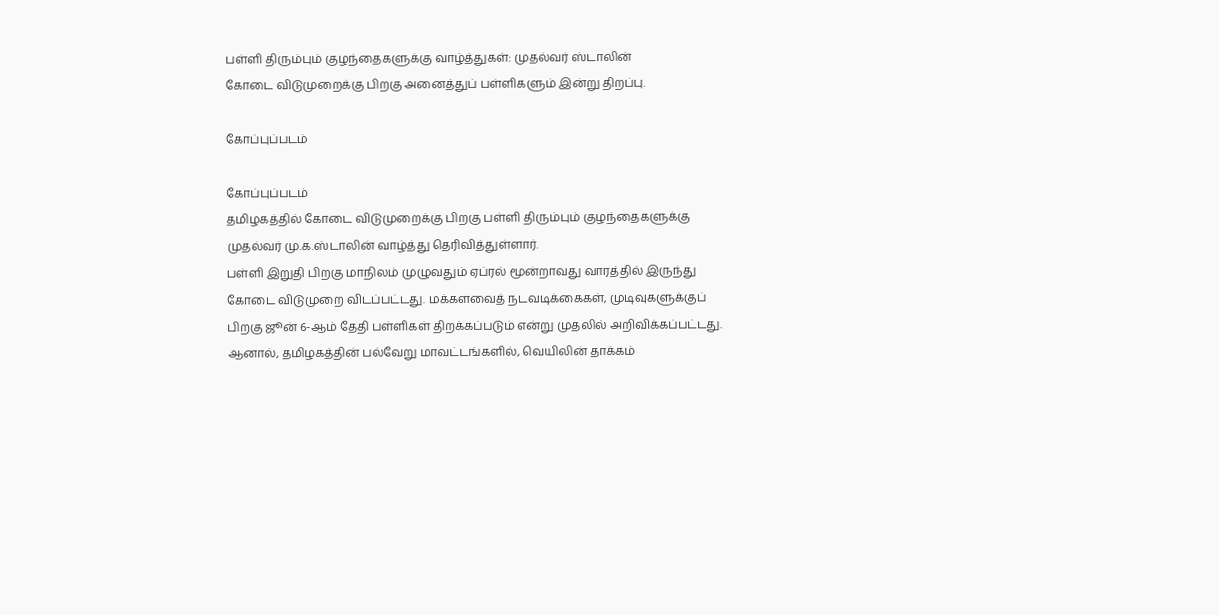பள்ளி திரும்பும் குழந்தைகளுக்கு வாழ்த்துகள்: முதல்வர் ஸ்டாலின்
கோடை விடுமுறைக்கு பிறகு அனைத்துப் பள்ளிகளும் இன்று திறப்பு.

கோப்புப்படம்

கோப்புப்படம்
தமிழகத்தில் கோடை விடுமுறைக்கு பிறகு பள்ளி திரும்பும் குழந்தைகளுக்கு முதல்வர் மு.க.ஸ்டாலின் வாழ்த்து தெரிவித்துள்ளார்.
பள்ளி இறுதி பிறகு மாநிலம் முழுவதும் ஏப்ரல் மூன்றாவது வாரத்தில் இருந்து கோடை விடுமுறை விடப்பட்டது. மக்களவைத் நடவடிக்கைகள், முடிவுகளுக்குப் பிறகு ஜூன் 6-ஆம் தேதி பள்ளிகள் திறக்கப்படும் என்று முதலில் அறிவிக்கப்பட்டது.
ஆனால், தமிழகத்தின் பல்வேறு மாவட்டங்களில், வெயிலின் தாக்கம்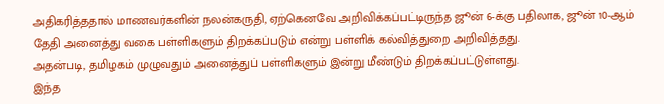அதிகரித்ததால் மாணவர்களின் நலன்கருதி, ஏற்கெனவே அறிவிக்கப்பட்டிருந்த ஜூன் 6-க்கு பதிலாக, ஜூன் 10-ஆம் தேதி அனைத்து வகை பள்ளிகளும் திறக்கப்படும் என்று பள்ளிக் கல்வித்துறை அறிவித்தது.
அதன்படி, தமிழகம் முழுவதும் அனைத்துப் பள்ளிகளும் இன்று மீண்டும் திறக்கப்பட்டுள்ளது.
இந்த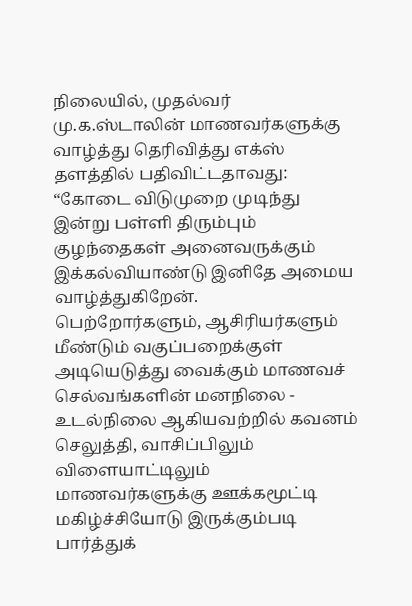நிலையில், முதல்வர் மு.க.ஸ்டாலின் மாணவர்களுக்கு வாழ்த்து தெரிவித்து எக்ஸ் தளத்தில் பதிவிட்டதாவது:
“கோடை விடுமுறை முடிந்து இன்று பள்ளி திரும்பும் குழந்தைகள் அனைவருக்கும் இக்கல்வியாண்டு இனிதே அமைய வாழ்த்துகிறேன்.
பெற்றோர்களும், ஆசிரியர்களும் மீண்டும் வகுப்பறைக்குள் அடியெடுத்து வைக்கும் மாணவச் செல்வங்களின் மனநிலை - உடல்நிலை ஆகியவற்றில் கவனம் செலுத்தி, வாசிப்பிலும் விளையாட்டிலும் மாணவர்களுக்கு ஊக்கமூட்டி மகிழ்ச்சியோடு இருக்கும்படி பார்த்துக்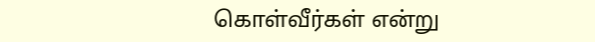கொள்வீர்கள் என்று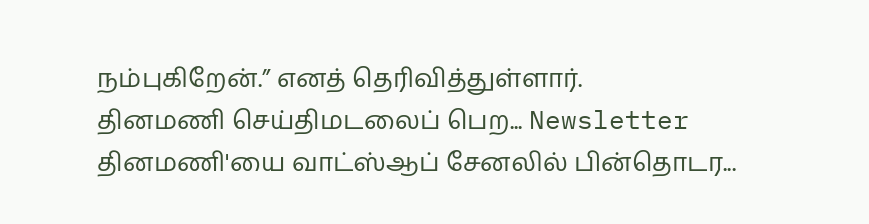நம்புகிறேன்.” எனத் தெரிவித்துள்ளார்.
தினமணி செய்திமடலைப் பெற... Newsletter
தினமணி'யை வாட்ஸ்ஆப் சேனலில் பின்தொடர...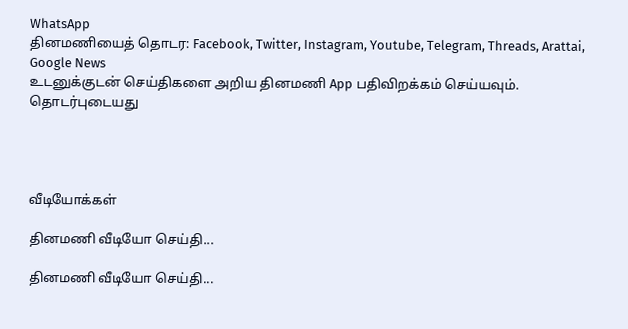WhatsApp
தினமணியைத் தொடர: Facebook, Twitter, Instagram, Youtube, Telegram, Threads, Arattai, Google News
உடனுக்குடன் செய்திகளை அறிய தினமணி App பதிவிறக்கம் செய்யவும்.
தொடர்புடையது




வீடியோக்கள்

தினமணி வீடியோ செய்தி...

தினமணி வீடியோ செய்தி...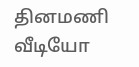தினமணி வீடியோ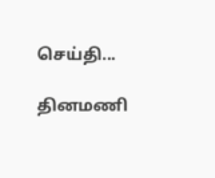செய்தி...

தினமணி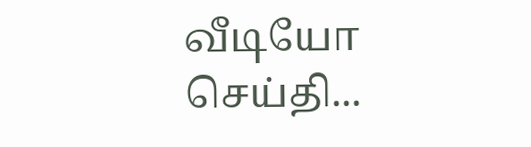வீடியோ செய்தி...